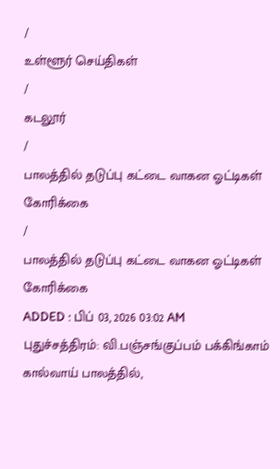/
உள்ளூர் செய்திகள்
/
கடலூர்
/
பாலத்தில் தடுப்பு கட்டை வாகன ஓட்டிகள் கோரிக்கை
/
பாலத்தில் தடுப்பு கட்டை வாகன ஓட்டிகள் கோரிக்கை
ADDED : பிப் 03, 2026 03:02 AM
புதுச்சத்திரம்: வி.பஞ்சங்குப்பம் பக்கிங்காம் கால்வாய் பாலத்தில்,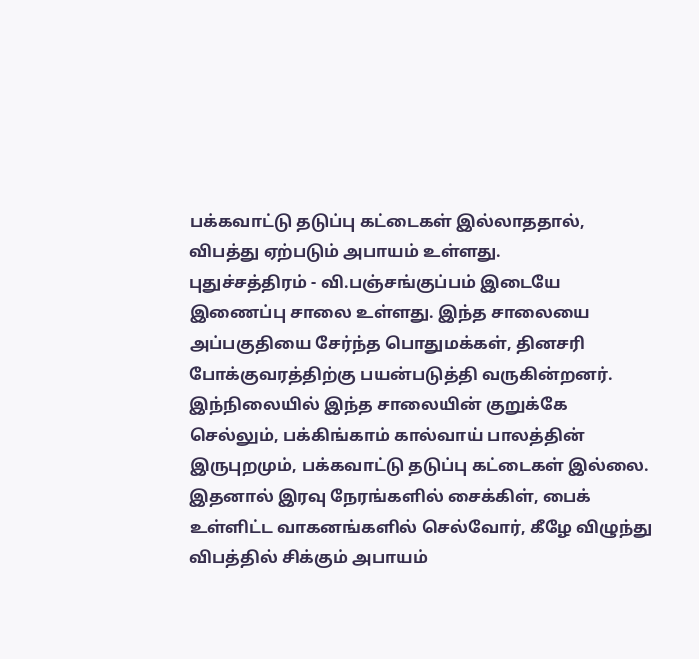பக்கவாட்டு தடுப்பு கட்டைகள் இல்லாததால், விபத்து ஏற்படும் அபாயம் உள்ளது.
புதுச்சத்திரம் - வி.பஞ்சங்குப்பம் இடையே இணைப்பு சாலை உள்ளது. இந்த சாலையை அப்பகுதியை சேர்ந்த பொதுமக்கள், தினசரி போக்குவரத்திற்கு பயன்படுத்தி வருகின்றனர். இந்நிலையில் இந்த சாலையின் குறுக்கே செல்லும், பக்கிங்காம் கால்வாய் பாலத்தின் இருபுறமும், பக்கவாட்டு தடுப்பு கட்டைகள் இல்லை.
இதனால் இரவு நேரங்களில் சைக்கிள், பைக் உள்ளிட்ட வாகனங்களில் செல்வோர், கீழே விழுந்து விபத்தில் சிக்கும் அபாயம்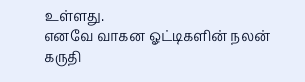உள்ளது.
எனவே வாகன ஓட்டிகளின் நலன் கருதி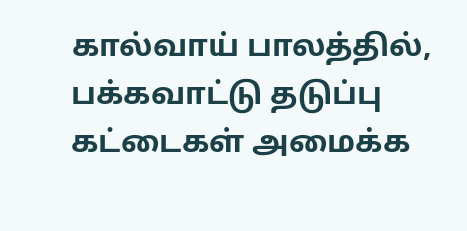கால்வாய் பாலத்தில், பக்கவாட்டு தடுப்பு கட்டைகள் அமைக்க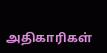அதிகாரிகள்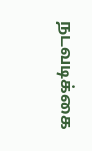நடவடிக்கை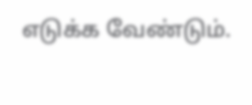எடுக்க வேண்டும்.